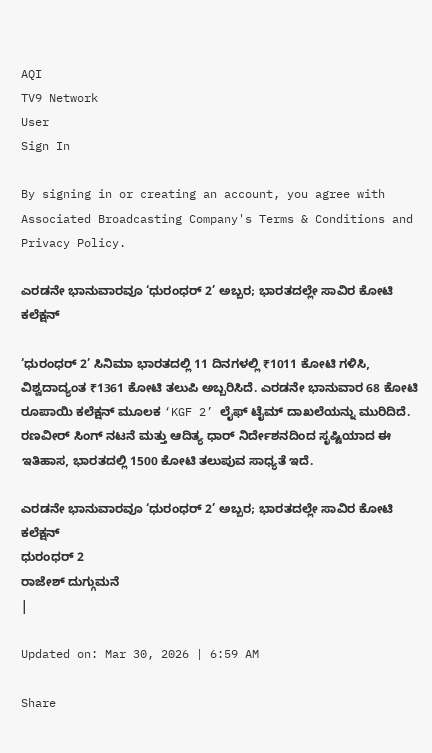AQI
TV9 Network
User
Sign In

By signing in or creating an account, you agree with Associated Broadcasting Company's Terms & Conditions and Privacy Policy.

ಎರಡನೇ ಭಾನುವಾರವೂ ‘ಧುರಂಧರ್ 2’ ಅಬ್ಬರ; ಭಾರತದಲ್ಲೇ ಸಾವಿರ ಕೋಟಿ ಕಲೆಕ್ಷನ್

‘ಧುರಂಧರ್ 2’ ಸಿನಿಮಾ ಭಾರತದಲ್ಲಿ 11 ದಿನಗಳಲ್ಲಿ ₹1011 ಕೋಟಿ ಗಳಿಸಿ, ವಿಶ್ವದಾದ್ಯಂತ ₹1361 ಕೋಟಿ ತಲುಪಿ ಅಬ್ಬರಿಸಿದೆ. ಎರಡನೇ ಭಾನುವಾರ 68 ಕೋಟಿ ರೂಪಾಯಿ ಕಲೆಕ್ಷನ್ ಮೂಲಕ ‘KGF 2’ ಲೈಫ್ ಟೈಮ್ ದಾಖಲೆಯನ್ನು ಮುರಿದಿದೆ. ರಣವೀರ್ ಸಿಂಗ್ ನಟನೆ ಮತ್ತು ಆದಿತ್ಯ ಧಾರ್ ನಿರ್ದೇಶನದಿಂದ ಸೃಷ್ಟಿಯಾದ ಈ ಇತಿಹಾಸ, ಭಾರತದಲ್ಲಿ 1500 ಕೋಟಿ ತಲುಪುವ ಸಾಧ್ಯತೆ ಇದೆ.

ಎರಡನೇ ಭಾನುವಾರವೂ ‘ಧುರಂಧರ್ 2’ ಅಬ್ಬರ; ಭಾರತದಲ್ಲೇ ಸಾವಿರ ಕೋಟಿ ಕಲೆಕ್ಷನ್
ಧುರಂಧರ್ 2
ರಾಜೇಶ್ ದುಗ್ಗುಮನೆ
|

Updated on: Mar 30, 2026 | 6:59 AM

Share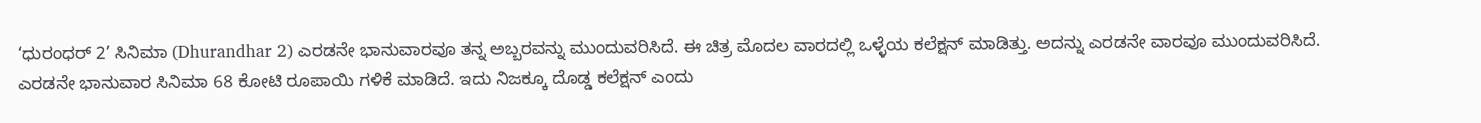‘ಧುರಂಧರ್ 2’ ಸಿನಿಮಾ (Dhurandhar 2) ಎರಡನೇ ಭಾನುವಾರವೂ ತನ್ನ ಅಬ್ಬರವನ್ನು ಮುಂದುವರಿಸಿದೆ. ಈ ಚಿತ್ರ ಮೊದಲ ವಾರದಲ್ಲಿ ಒಳ್ಳೆಯ ಕಲೆಕ್ಷನ್ ಮಾಡಿತ್ತು. ಅದನ್ನು ಎರಡನೇ ವಾರವೂ ಮುಂದುವರಿಸಿದೆ. ಎರಡನೇ ಭಾನುವಾರ ಸಿನಿಮಾ 68 ಕೋಟಿ ರೂಪಾಯಿ ಗಳಿಕೆ ಮಾಡಿದೆ. ಇದು ನಿಜಕ್ಕೂ ದೊಡ್ಡ ಕಲೆಕ್ಷನ್ ಎಂದು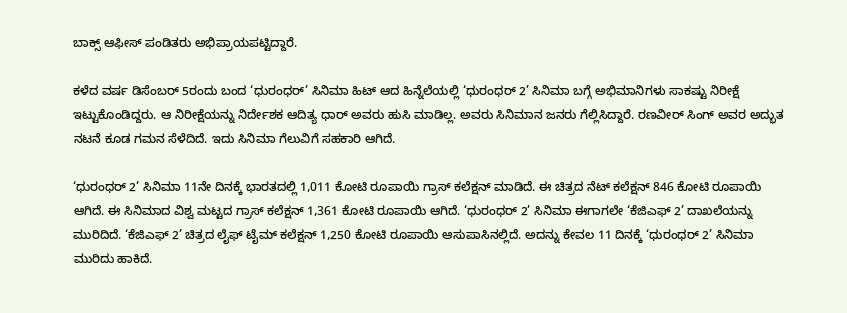ಬಾಕ್ಸ್ ಆಫೀಸ್ ಪಂಡಿತರು ಅಭಿಪ್ರಾಯಪಟ್ಟಿದ್ದಾರೆ.

ಕಳೆದ ವರ್ಷ ಡಿಸೆಂಬರ್ 5ರಂದು ಬಂದ ‘ಧುರಂಧರ್’ ಸಿನಿಮಾ ಹಿಟ್ ಆದ ಹಿನ್ನೆಲೆಯಲ್ಲಿ ‘ಧುರಂಧರ್ 2’ ಸಿನಿಮಾ ಬಗ್ಗೆ ಅಭಿಮಾನಿಗಳು ಸಾಕಷ್ಟು ನಿರೀಕ್ಷೆ ಇಟ್ಟುಕೊಂಡಿದ್ದರು. ಆ ನಿರೀಕ್ಷೆಯನ್ನು ನಿರ್ದೇಶಕ ಆದಿತ್ಯ ಧಾರ್ ಅವರು ಹುಸಿ ಮಾಡಿಲ್ಲ. ಅವರು ಸಿನಿಮಾನ ಜನರು ಗೆಲ್ಲಿಸಿದ್ದಾರೆ. ರಣವೀರ್ ಸಿಂಗ್ ಅವರ ಅದ್ಭುತ ನಟನೆ ಕೂಡ ಗಮನ ಸೆಳೆದಿದೆ. ಇದು ಸಿನಿಮಾ ಗೆಲುವಿಗೆ ಸಹಕಾರಿ ಆಗಿದೆ.

‘ಧುರಂಧರ್ 2’ ಸಿನಿಮಾ 11ನೇ ದಿನಕ್ಕೆ ಭಾರತದಲ್ಲಿ 1,011 ಕೋಟಿ ರೂಪಾಯಿ ಗ್ರಾಸ್ ಕಲೆಕ್ಷನ್ ಮಾಡಿದೆ. ಈ ಚಿತ್ರದ ನೆಟ್ ಕಲೆಕ್ಷನ್ 846 ಕೋಟಿ ರೂಪಾಯಿ ಆಗಿದೆ. ಈ ಸಿನಿಮಾದ ವಿಶ್ವ ಮಟ್ಟದ ಗ್ರಾಸ್ ಕಲೆಕ್ಷನ್ 1,361 ಕೋಟಿ ರೂಪಾಯಿ ಆಗಿದೆ. ‘ಧುರಂಧರ್ 2’ ಸಿನಿಮಾ ಈಗಾಗಲೇ ‘ಕೆಜಿಎಫ್ 2’ ದಾಖಲೆಯನ್ನು ಮುರಿದಿದೆ. ‘ಕೆಜಿಎಫ್ 2’ ಚಿತ್ರದ ಲೈಫ್ ಟೈಮ್ ಕಲೆಕ್ಷನ್ 1,250 ಕೋಟಿ ರೂಪಾಯಿ ಆಸುಪಾಸಿನಲ್ಲಿದೆ. ಅದನ್ನು ಕೇವಲ 11 ದಿನಕ್ಕೆ ‘ಧುರಂಧರ್ 2’ ಸಿನಿಮಾ ಮುರಿದು ಹಾಕಿದೆ.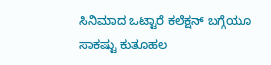ಸಿನಿಮಾದ ಒಟ್ಟಾರೆ ಕಲೆಕ್ಷನ್ ಬಗ್ಗೆಯೂ ಸಾಕಷ್ಟು ಕುತೂಹಲ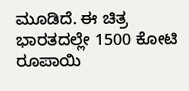ಮೂಡಿದೆ. ಈ ಚಿತ್ರ ಭಾರತದಲ್ಲೇ 1500 ಕೋಟಿ ರೂಪಾಯಿ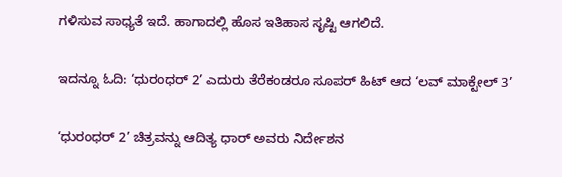ಗಳಿಸುವ ಸಾಧ್ಯತೆ ಇದೆ. ಹಾಗಾದಲ್ಲಿ ಹೊಸ ಇತಿಹಾಸ ಸೃಷ್ಟಿ ಆಗಲಿದೆ.

ಇದನ್ನೂ ಓದಿ: ‘ಧುರಂಧರ್ 2’ ಎದುರು ತೆರೆಕಂಡರೂ ಸೂಪರ್ ಹಿಟ್ ಆದ ‘ಲವ್ ಮಾಕ್ಟೇಲ್ 3’

‘ಧುರಂಧರ್ 2’ ಚಿತ್ರವನ್ನು ಆದಿತ್ಯ ಧಾರ್ ಅವರು ನಿರ್ದೇಶನ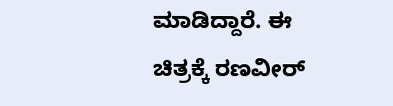ಮಾಡಿದ್ದಾರೆ. ಈ ಚಿತ್ರಕ್ಕೆ ರಣವೀರ್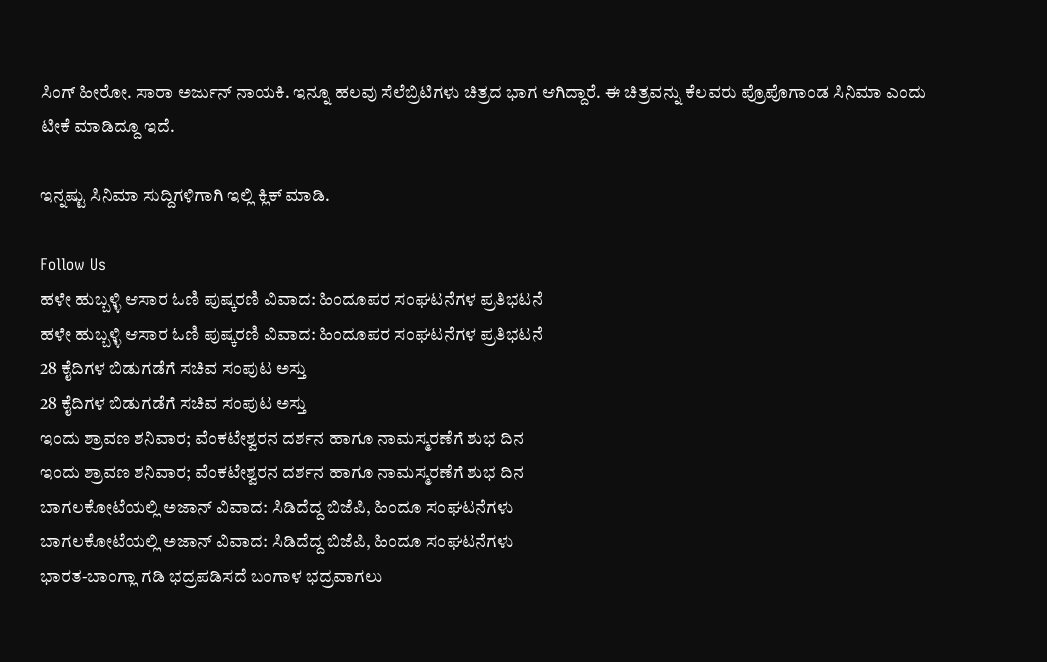ಸಿಂಗ್ ಹೀರೋ. ಸಾರಾ ಅರ್ಜುನ್ ನಾಯಕಿ. ಇನ್ನೂ ಹಲವು ಸೆಲೆಬ್ರಿಟಿಗಳು ಚಿತ್ರದ ಭಾಗ ಆಗಿದ್ದಾರೆ. ಈ ಚಿತ್ರವನ್ನು ಕೆಲವರು ಪ್ರೊಪೊಗಾಂಡ ಸಿನಿಮಾ ಎಂದು ಟೀಕೆ ಮಾಡಿದ್ದೂ ಇದೆ.

ಇನ್ನಷ್ಟು ಸಿನಿಮಾ ಸುದ್ದಿಗಳಿಗಾಗಿ ಇಲ್ಲಿ ಕ್ಲಿಕ್ ಮಾಡಿ.

Follow Us
ಹಳೇ ಹುಬ್ಬಳ್ಳಿ ಆಸಾರ ಓಣಿ ಪುಷ್ಕರಣಿ ವಿವಾದ: ಹಿಂದೂಪರ ಸಂಘಟನೆಗಳ ಪ್ರತಿಭಟನೆ
ಹಳೇ ಹುಬ್ಬಳ್ಳಿ ಆಸಾರ ಓಣಿ ಪುಷ್ಕರಣಿ ವಿವಾದ: ಹಿಂದೂಪರ ಸಂಘಟನೆಗಳ ಪ್ರತಿಭಟನೆ
28 ಕೈದಿಗಳ ಬಿಡುಗಡೆಗೆ ಸಚಿವ ಸಂಪುಟ ಅಸ್ತು
28 ಕೈದಿಗಳ ಬಿಡುಗಡೆಗೆ ಸಚಿವ ಸಂಪುಟ ಅಸ್ತು
ಇಂದು ಶ್ರಾವಣ ಶನಿವಾರ; ವೆಂಕಟೇಶ್ವರನ ದರ್ಶನ ಹಾಗೂ ನಾಮಸ್ಮರಣೆಗೆ ಶುಭ ದಿನ
ಇಂದು ಶ್ರಾವಣ ಶನಿವಾರ; ವೆಂಕಟೇಶ್ವರನ ದರ್ಶನ ಹಾಗೂ ನಾಮಸ್ಮರಣೆಗೆ ಶುಭ ದಿನ
ಬಾಗಲಕೋಟೆಯಲ್ಲಿ ಅಜಾನ್ ವಿವಾದ: ಸಿಡಿದೆದ್ದ ಬಿಜೆಪಿ, ಹಿಂದೂ ಸಂಘಟನೆಗಳು
ಬಾಗಲಕೋಟೆಯಲ್ಲಿ ಅಜಾನ್ ವಿವಾದ: ಸಿಡಿದೆದ್ದ ಬಿಜೆಪಿ, ಹಿಂದೂ ಸಂಘಟನೆಗಳು
ಭಾರತ-ಬಾಂಗ್ಲಾ ಗಡಿ ಭದ್ರಪಡಿಸದೆ ಬಂಗಾಳ ಭದ್ರವಾಗಲು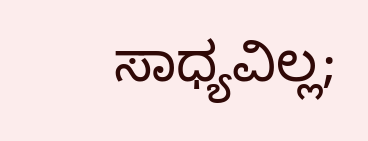ಸಾಧ್ಯವಿಲ್ಲ;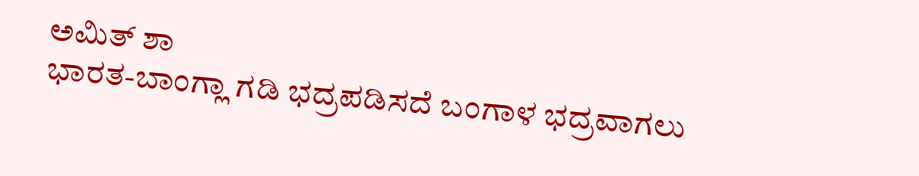ಅಮಿತ್ ಶಾ
ಭಾರತ-ಬಾಂಗ್ಲಾ ಗಡಿ ಭದ್ರಪಡಿಸದೆ ಬಂಗಾಳ ಭದ್ರವಾಗಲು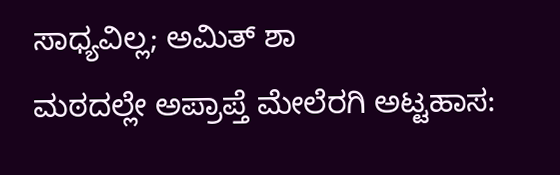ಸಾಧ್ಯವಿಲ್ಲ; ಅಮಿತ್ ಶಾ
ಮಠದಲ್ಲೇ ಅಪ್ರಾಪ್ತೆ ಮೇಲೆರಗಿ ಅಟ್ಟಹಾಸ: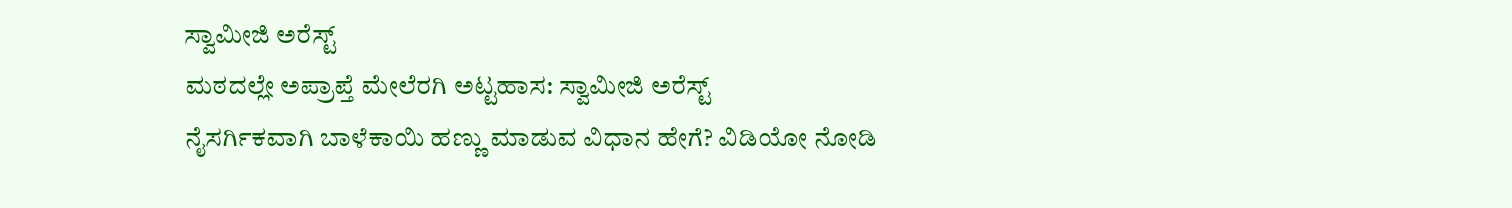ಸ್ವಾಮೀಜಿ ಅರೆಸ್ಟ್
ಮಠದಲ್ಲೇ ಅಪ್ರಾಪ್ತೆ ಮೇಲೆರಗಿ ಅಟ್ಟಹಾಸ: ಸ್ವಾಮೀಜಿ ಅರೆಸ್ಟ್
ನೈಸರ್ಗಿಕವಾಗಿ ಬಾಳೆಕಾಯಿ ಹಣ್ಣು ಮಾಡುವ ವಿಧಾನ ಹೇಗೆ? ವಿಡಿಯೋ ನೋಡಿ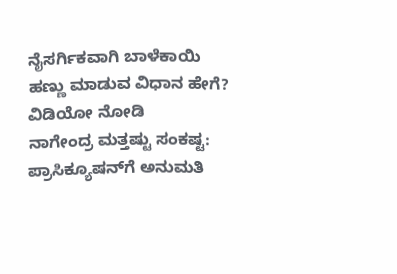ನೈಸರ್ಗಿಕವಾಗಿ ಬಾಳೆಕಾಯಿ ಹಣ್ಣು ಮಾಡುವ ವಿಧಾನ ಹೇಗೆ? ವಿಡಿಯೋ ನೋಡಿ
ನಾಗೇಂದ್ರ ಮತ್ತಷ್ಟು ಸಂಕಷ್ಟ: ಪ್ರಾಸಿಕ್ಯೂಷನ್‌ಗೆ ಅನುಮತಿ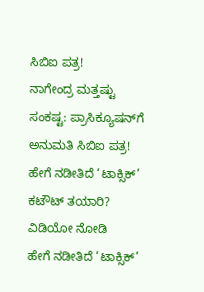ಸಿಬಿಐ ಪತ್ರ!
ನಾಗೇಂದ್ರ ಮತ್ತಷ್ಟು ಸಂಕಷ್ಟ: ಪ್ರಾಸಿಕ್ಯೂಷನ್‌ಗೆ ಅನುಮತಿ ಸಿಬಿಐ ಪತ್ರ!
ಹೇಗೆ ನಡೀತಿದೆ ‘ಟಾಕ್ಸಿಕ್’ ಕಟೌಟ್ ತಯಾರಿ? ವಿಡಿಯೋ ನೋಡಿ
ಹೇಗೆ ನಡೀತಿದೆ ‘ಟಾಕ್ಸಿಕ್’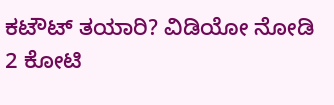ಕಟೌಟ್ ತಯಾರಿ? ವಿಡಿಯೋ ನೋಡಿ
2 ಕೋಟಿ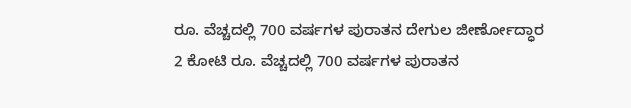ರೂ. ವೆಚ್ಚದಲ್ಲಿ 700 ವರ್ಷಗಳ ಪುರಾತನ ದೇಗುಲ ಜೀರ್ಣೋದ್ಧಾರ
2 ಕೋಟಿ ರೂ. ವೆಚ್ಚದಲ್ಲಿ 700 ವರ್ಷಗಳ ಪುರಾತನ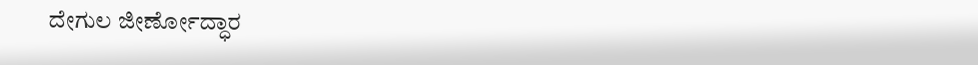ದೇಗುಲ ಜೀರ್ಣೋದ್ಧಾರ